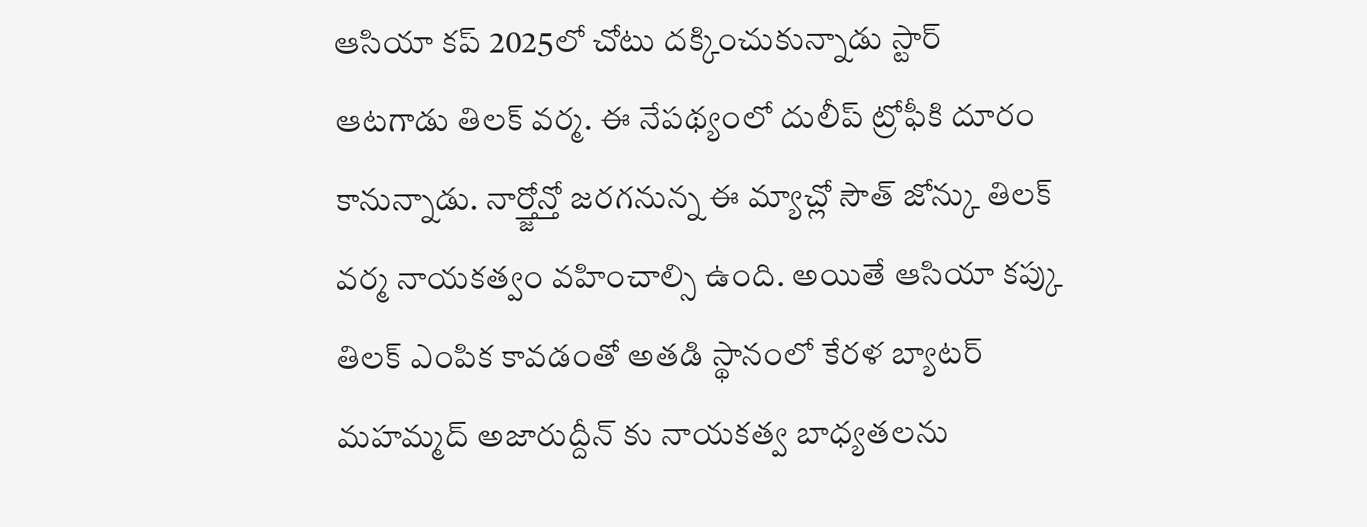ఆసియా కప్ 2025లో చోటు దక్కించుకున్నాడు స్టార్ ఆటగాడు తిలక్ వర్మ. ఈ నేపథ్యంలో దులీప్ ట్రోఫీకి దూరం కానున్నాడు. నార్త్జోన్తో జరగనున్న ఈ మ్యాచ్లో సౌత్ జోన్కు తిలక్ వర్మ నాయకత్వం వహించాల్సి ఉంది. అయితే ఆసియా కప్కు తిలక్ ఎంపిక కావడంతో అతడి స్థానంలో కేరళ బ్యాటర్ మహమ్మద్ అజారుద్దీన్ కు నాయకత్వ బాధ్యతలను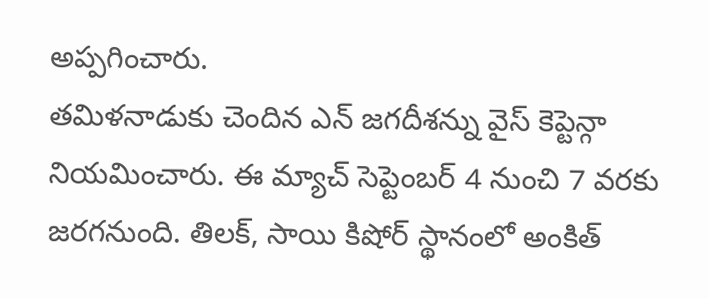అప్పగించారు.
తమిళనాడుకు చెందిన ఎన్ జగదీశన్ను వైస్ కెప్టెన్గా నియమించారు. ఈ మ్యాచ్ సెప్టెంబర్ 4 నుంచి 7 వరకు జరగనుంది. తిలక్, సాయి కిషోర్ స్థానంలో అంకిత్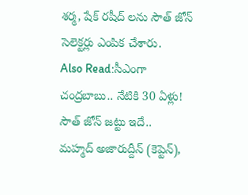శర్మ, షేక్ రషీద్ లను సౌత్ జోన్ సెలెక్టర్లు ఎంపిక చేశారు.
Also Read:సీఎంగా చంద్రబాబు.. నేటికి 30 ఏళ్లు!
సౌత్ జోన్ జట్టు ఇదే..
మహ్మద్ అజారుద్దీన్ (కెప్టెన్),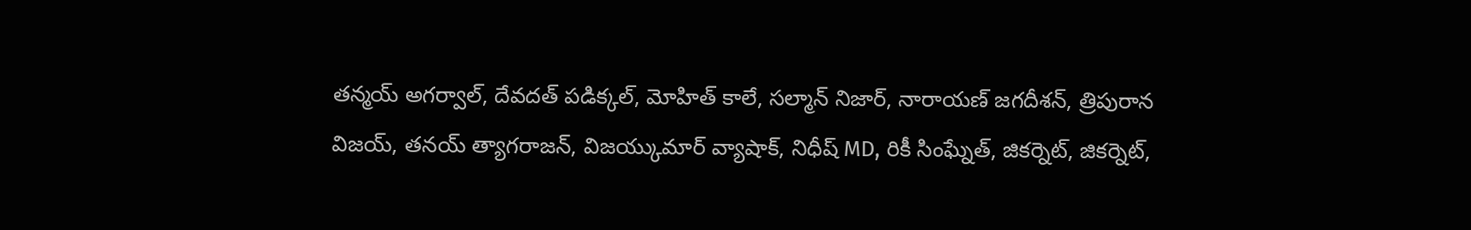తన్మయ్ అగర్వాల్, దేవదత్ పడిక్కల్, మోహిత్ కాలే, సల్మాన్ నిజార్, నారాయణ్ జగదీశన్, త్రిపురాన విజయ్, తనయ్ త్యాగరాజన్, విజయ్కుమార్ వ్యాషాక్, నిధీష్ MD, రికీ సింఘ్నేత్, జికర్నెట్, జికర్నెట్,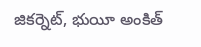జికర్నెట్, భుయీ అంకిత్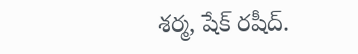శర్మ, షేక్ రషీద్.